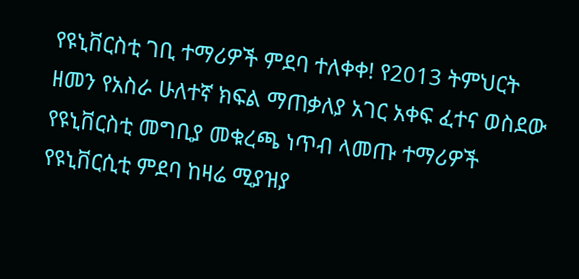የዩኒቨርስቲ ገቢ ተማሪዎች ምደባ ተለቀቀ! የ2013 ትምህርት ዘመን የአስራ ሁለተኛ ክፍል ማጠቃለያ አገር አቀፍ ፈተና ወስደው የዩኒቨርስቲ መግቢያ መቁረጫ ነጥብ ላመጡ ተማሪዎች የዩኒቨርሲቲ ምደባ ከዛሬ ሚያዝያ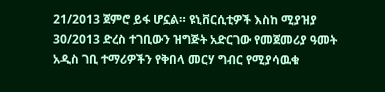21/2013 ጀምሮ ይፋ ሆኗል። ዩኒቨርሲቲዎች እስከ ሚያዝያ 30/2013 ድረስ ተገቢውን ዝግጅት አድርገው የመጀመሪያ ዓመት አዲስ ገቢ ተማሪዎችን የቅበላ መርሃ ግብር የሚያሳዉቁ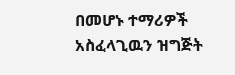በመሆኑ ተማሪዎች አስፈላጊዉን ዝግጅት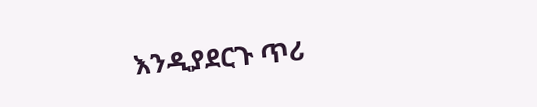እንዲያደርጉ ጥሪ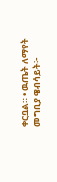ቀርቧል። • ዉጤት ለማየት መግቢያ ዌብሳይት፦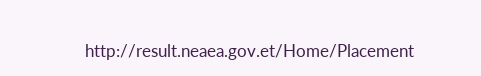http://result.neaea.gov.et/Home/Placement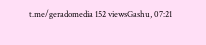t.me/geradomedia 152 viewsGashu, 07:21